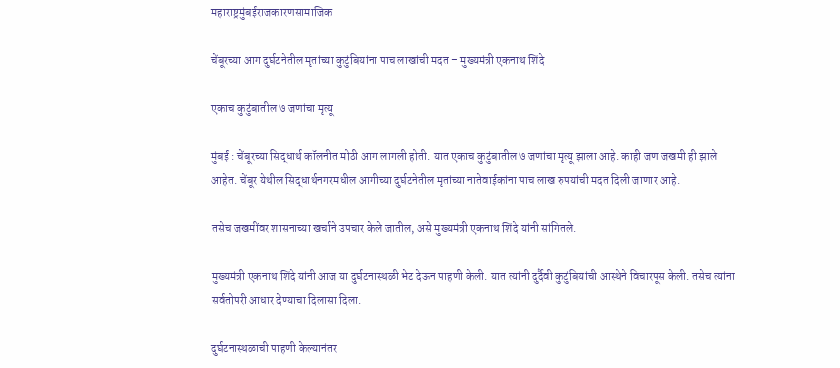महाराष्ट्रमुंबईराजकारणसामाजिक

चेंबूरच्या आग दुर्घटनेतील मृतांच्या कुटुंबियांना पाच लाखांची मदत – मुख्यमंत्री एकनाथ शिंदे

एकाच कुटुंबातील ७ जणांचा मृत्यू

मुंबई : चेंबूरच्या सिद्धार्थ कॉलनीत मोठी आग लागली होती. यात एकाच कुटुंबातील ७ जणांचा मृत्यू झाला आहे. काही जण जखमी ही झाले आहेत. चेंबूर येथील सिद्धार्थनगरमधील आगीच्या दुर्घटनेतील मृतांच्या नातेवाईकांना पाच लाख रुपयांची मदत दिली जाणार आहे.

तसेच जखमींवर शासनाच्या खर्चाने उपचार केले जातील, असे मुख्यमंत्री एकनाथ शिंदे यांनी सांगितले.

मुख्यमंत्री एकनाथ शिंदे यांनी आज या दुर्घटनास्थळी भेट देऊन पाहणी केली. यात त्यांनी दुर्दैवी कुटुंबियांची आस्थेने विचारपूस केली. तसेच त्यांना सर्वतोपरी आधार देण्याचा दिलासा दिला.

दुर्घटनास्थळाची पाहणी केल्यानंतर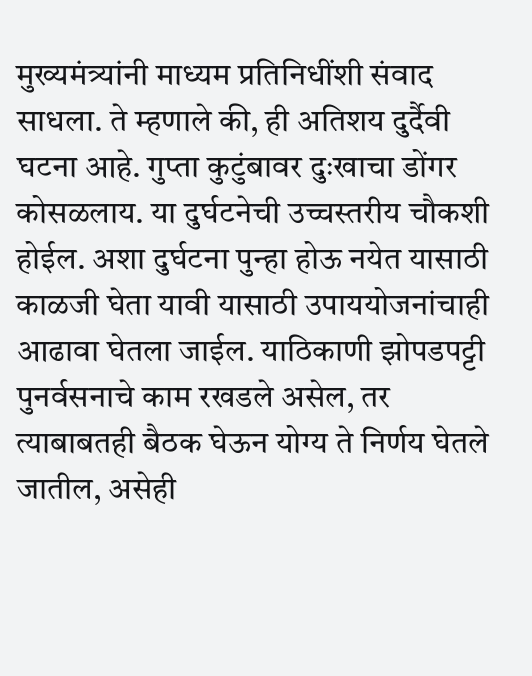मुख्यमंत्र्यांनी माध्यम प्रतिनिधींशी संवाद साधला. ते म्हणाले की, ही अतिशय दुर्दैवी घटना आहे. गुप्ता कुटुंबावर दुःखाचा डोंगर कोसळलाय. या दुर्घटनेची उच्चस्तरीय चौकशी होईल. अशा दुर्घटना पुन्हा होऊ नयेत यासाठी काळजी घेता यावी यासाठी उपाययोजनांचाही आढावा घेतला जाईल. याठिकाणी झोपडपट्टी पुनर्वसनाचे काम रखडले असेल, तर त्याबाबतही बैठक घेऊन योग्य ते निर्णय घेतले जातील, असेही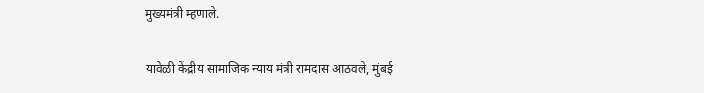मुख्यमंत्री म्हणाले.

यावेळी केंद्रीय सामाजिक न्याय मंत्री रामदास आठवले, मुंबई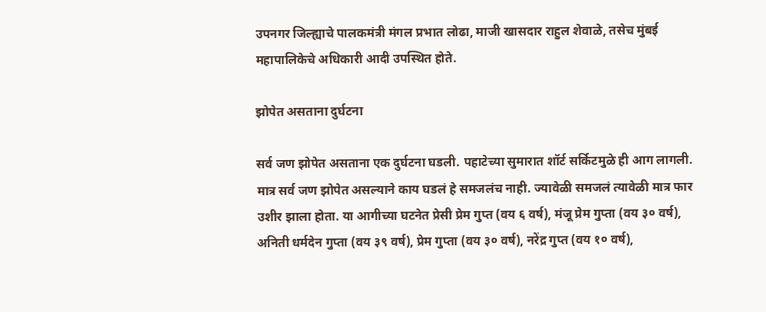उपनगर जिल्ह्याचे पालकमंत्री मंगल प्रभात लोढा, माजी खासदार राहुल शेवाळे, तसेच मुंबई महापालिकेचे अधिकारी आदी उपस्थित होते.

झोपेत असताना दुर्घटना

सर्व जण झोपेत असताना एक दुर्घटना घडली. पहाटेच्या सुमारात शॉर्ट सर्किटमुळे ही आग लागली. मात्र सर्व जण झोपेत असल्याने काय घडलं हे समजलंच नाही. ज्यावेळी समजलं त्यावेळी मात्र फार उशीर झाला होता. या आगीच्या घटनेत प्रेसी प्रेम गुप्त (वय ६ वर्ष), मंजू प्रेम गुप्ता (वय ३० वर्ष), अनिती धर्मदेन गुप्ता (वय ३९ वर्ष), प्रेम गुप्ता (वय ३० वर्ष), नरेंद्र गुप्त (वय १० वर्ष),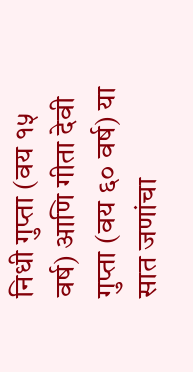निधी गुप्ता (वय १५ वर्ष) आणि गीता देवी गुप्ता (वय ६० वर्ष) या सात जणांचा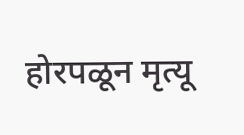होरपळून मृत्यू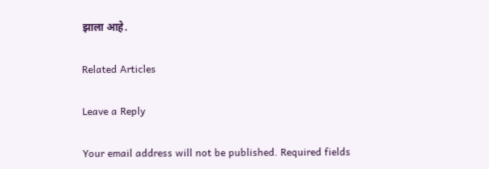झाला आहे.

Related Articles

Leave a Reply

Your email address will not be published. Required fields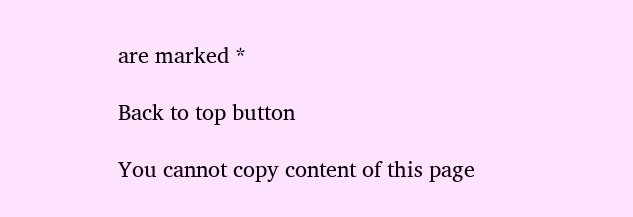are marked *

Back to top button

You cannot copy content of this page